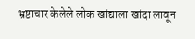भ्रष्टाचार केलेले लोक खांद्याला खांदा लावून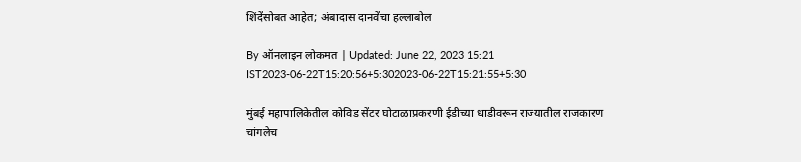शिंदेंसोबत आहेत; अंबादास दानवेंचा हल्लाबोल

By ऑनलाइन लोकमत | Updated: June 22, 2023 15:21 IST2023-06-22T15:20:56+5:302023-06-22T15:21:55+5:30

मुंबई महापालिकेतील कोविड सेंटर घोटाळाप्रकरणी ईडीच्या धाडीवरून राज्यातील राजकारण चांगलेच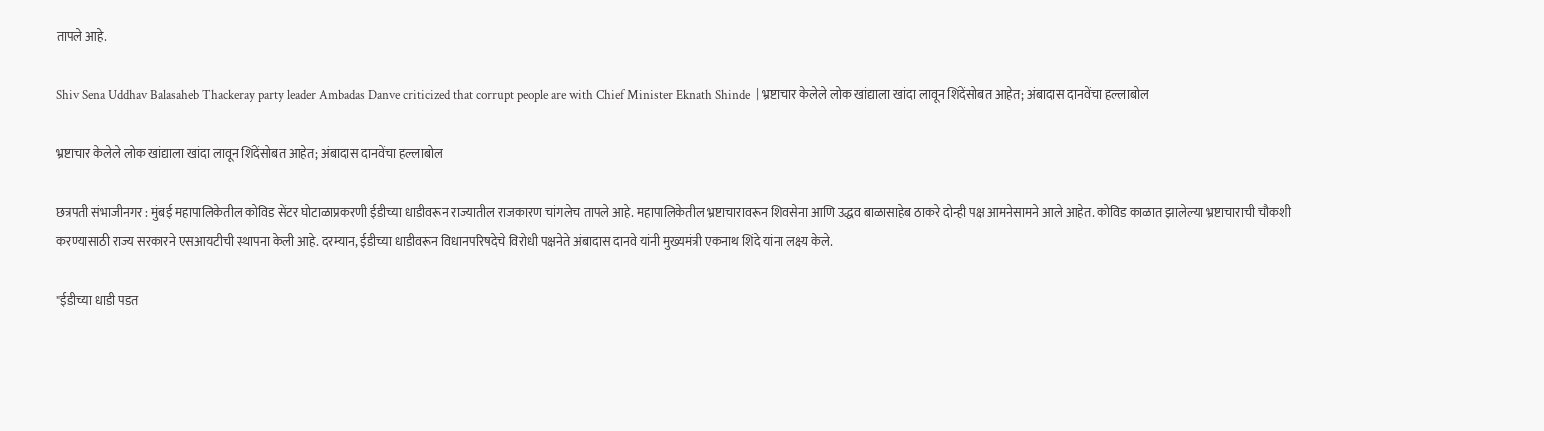तापले आहे.

Shiv Sena Uddhav Balasaheb Thackeray party leader Ambadas Danve criticized that corrupt people are with Chief Minister Eknath Shinde  | भ्रष्टाचार केलेले लोक खांद्याला खांदा लावून शिंदेंसोबत आहेत; अंबादास दानवेंचा हल्लाबोल

भ्रष्टाचार केलेले लोक खांद्याला खांदा लावून शिंदेंसोबत आहेत; अंबादास दानवेंचा हल्लाबोल

छत्रपती संभाजीनगर : मुंबई महापालिकेतील कोविड सेंटर घोटाळाप्रकरणी ईडीच्या धाडीवरून राज्यातील राजकारण चांगलेच तापले आहे. महापालिकेतील भ्रष्टाचारावरून शिवसेना आणि उद्धव बाळासाहेब ठाकरे दोन्ही पक्ष आमनेसामने आले आहेत. कोविड काळात झालेल्या भ्रष्टाचाराची चौकशी करण्यासाठी राज्य सरकारने एसआयटीची स्थापना केली आहे. दरम्यान, ईडीच्या धाडीवरून विधानपरिषदेचे विरोधी पक्षनेते अंबादास दानवे यांनी मुख्यमंत्री एकनाथ शिंदे यांना लक्ष्य केले.

"ईडीच्या धाडी पडत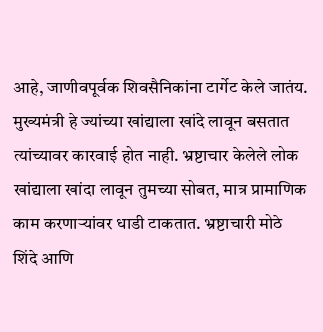आहे, जाणीवपूर्वक शिवसैनिकांना टार्गेट केले जातंय. मुख्यमंत्री हे ज्यांच्या खांद्याला खांदे लावून बसतात त्यांच्यावर कारवाई होत नाही. भ्रष्टाचार केलेले लोक खांद्याला खांदा लावून तुमच्या सोबत, मात्र प्रामाणिक काम करणाऱ्यांवर धाडी टाकतात. भ्रष्टाचारी मोठे शिंदे आणि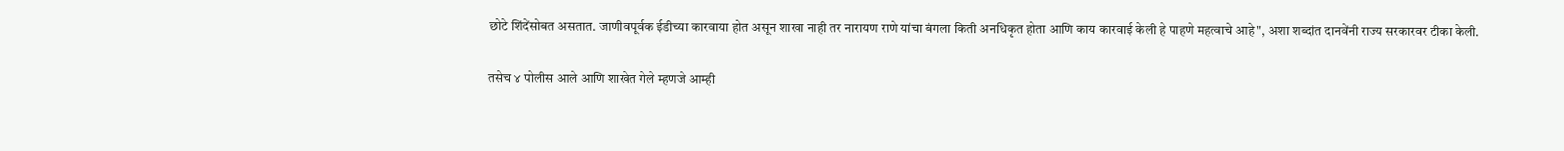छोटे शिंदेंसोबत असतात. जाणीवपूर्वक ईडीच्या कारवाया होत असून शाखा नाही तर नारायण राणे यांचा बंगला किती अनधिकृत होता आणि काय कारवाई केली हे पाहणे महत्वाचे आहे", अशा शब्दांत दानवेंनी राज्य सरकारवर टीका केली.

तसेच ४ पोलीस आले आणि शाखेत गेले म्हणजे आम्ही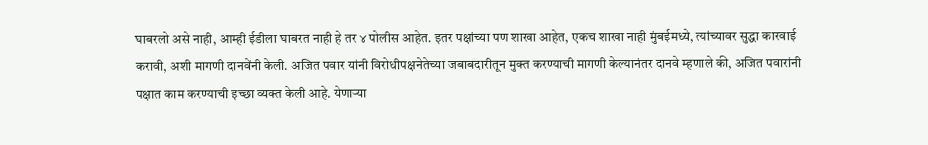घाबरलो असे नाही, आम्ही ईडीला घाबरत नाही हे तर ४ पोलीस आहेत. इतर पक्षांच्या पण शाखा आहेत, एकच शाखा नाही मुंबईमध्ये, त्यांच्यावर सुद्धा कारवाई करावी, अशी मागणी दानवेंनी केली. अजित पवार यांनी विरोधीपक्षनेतेच्या जबाबदारीतून मुक्त करण्याची मागणी केल्यानंतर दानवे म्हणाले की, अजित पवारांनी पक्षात काम करण्याची इच्छा व्यक्त केली आहे. येणाऱ्या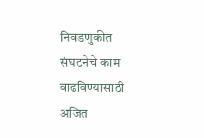निवडणुकीत संघटनेचे काम वाढविण्यासाठी अजित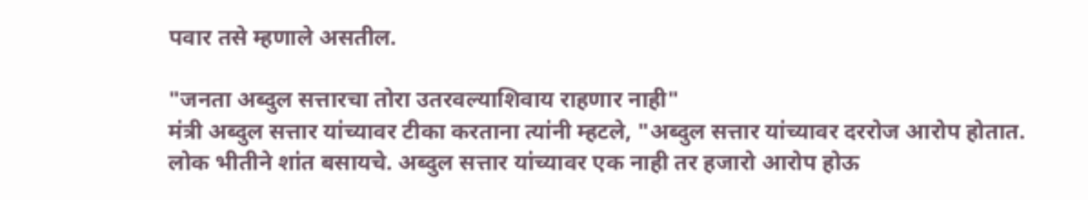पवार तसे म्हणाले असतील.

"जनता अब्दुल सत्तारचा तोरा उतरवल्याशिवाय राहणार नाही"
मंत्री अब्दुल सत्तार यांच्यावर टीका करताना त्यांनी म्हटले, "अब्दुल सत्तार यांच्यावर दररोज आरोप होतात. लोक भीतीने शांत बसायचे. अब्दुल सत्तार यांच्यावर एक नाही तर हजारो आरोप होऊ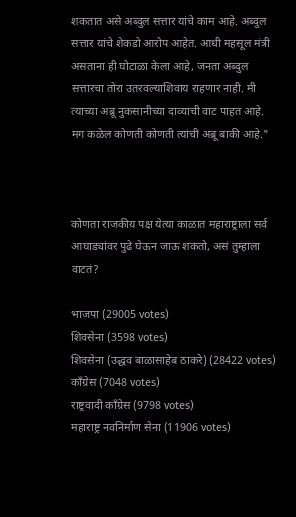शकतात असे अब्दुल सत्तार यांचे काम आहे. अब्दुल सत्तार यांचे शेकडो आरोप आहेत. आधी महसूल मंत्री असताना ही घोटाळा केला आहे, जनता अब्दुल सत्तारचा तोरा उतरवल्याशिवाय राहणार नाही. मी त्याच्या अब्रू नुकसानीच्या दाव्याची वाट पाहत आहे. मग कळेल कोणती कोणती त्यांची अब्रू बाकी आहे."



कोणता राजकीय पक्ष येत्या काळात महाराष्ट्राला सर्व आघाड्यांवर पुढे घेऊन जाऊ शकतो, असं तुम्हाला वाटतं?

भाजपा (29005 votes)
शिवसेना (3598 votes)
शिवसेना (उद्धव बाळासाहेब ठाकरे) (28422 votes)
काँग्रेस (7048 votes)
राष्ट्रवादी काँग्रेस (9798 votes)
महाराष्ट्र नवनिर्माण सेना (11906 votes)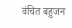वंचित बहुजन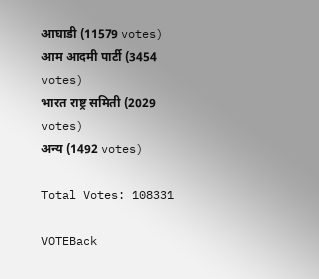आघाडी (11579 votes)
आम आदमी पार्टी (3454 votes)
भारत राष्ट्र समिती (2029 votes)
अन्य (1492 votes)

Total Votes: 108331

VOTEBack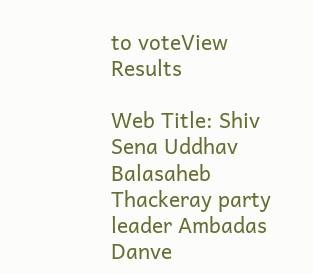to voteView Results

Web Title: Shiv Sena Uddhav Balasaheb Thackeray party leader Ambadas Danve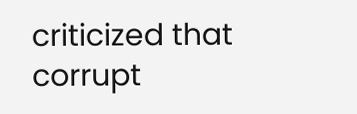criticized that corrupt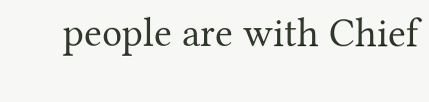people are with Chief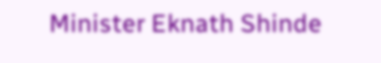Minister Eknath Shinde